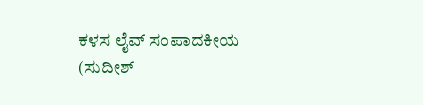ಕಳಸ ಲೈವ್ ಸಂಪಾದಕೀಯ
(ಸುದೀಶ್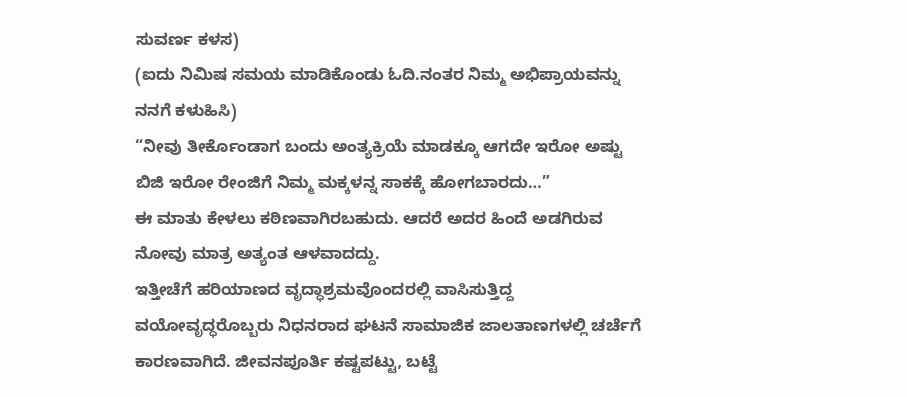ಸುವರ್ಣ ಕಳಸ)
(ಐದು ನಿಮಿಷ ಸಮಯ ಮಾಡಿಕೊಂಡು ಓದಿ.ನಂತರ ನಿಮ್ಮ ಅಭಿಪ್ರಾಯವನ್ನು ನನಗೆ ಕಳುಹಿಸಿ)
“ನೀವು ತೀರ್ಕೊಂಡಾಗ ಬಂದು ಅಂತ್ಯಕ್ರಿಯೆ ಮಾಡಕ್ಕೂ ಆಗದೇ ಇರೋ ಅಷ್ಟು ಬಿಜಿ ಇರೋ ರೇಂಜಿಗೆ ನಿಮ್ಮ ಮಕ್ಕಳನ್ನ ಸಾಕಕ್ಕೆ ಹೋಗಬಾರದು…”
ಈ ಮಾತು ಕೇಳಲು ಕಠಿಣವಾಗಿರಬಹುದು. ಆದರೆ ಅದರ ಹಿಂದೆ ಅಡಗಿರುವ ನೋವು ಮಾತ್ರ ಅತ್ಯಂತ ಆಳವಾದದ್ದು.
ಇತ್ತೀಚೆಗೆ ಹರಿಯಾಣದ ವೃದ್ಧಾಶ್ರಮವೊಂದರಲ್ಲಿ ವಾಸಿಸುತ್ತಿದ್ದ ವಯೋವೃದ್ಧರೊಬ್ಬರು ನಿಧನರಾದ ಘಟನೆ ಸಾಮಾಜಿಕ ಜಾಲತಾಣಗಳಲ್ಲಿ ಚರ್ಚೆಗೆ ಕಾರಣವಾಗಿದೆ. ಜೀವನಪೂರ್ತಿ ಕಷ್ಟಪಟ್ಟು, ಬಟ್ಟೆ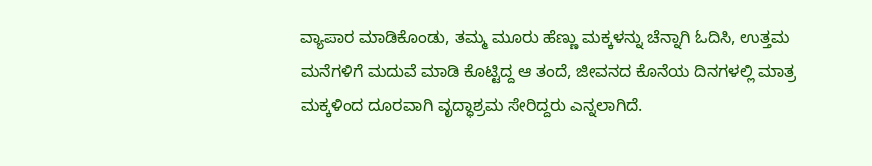ವ್ಯಾಪಾರ ಮಾಡಿಕೊಂಡು, ತಮ್ಮ ಮೂರು ಹೆಣ್ಣು ಮಕ್ಕಳನ್ನು ಚೆನ್ನಾಗಿ ಓದಿಸಿ, ಉತ್ತಮ ಮನೆಗಳಿಗೆ ಮದುವೆ ಮಾಡಿ ಕೊಟ್ಟಿದ್ದ ಆ ತಂದೆ, ಜೀವನದ ಕೊನೆಯ ದಿನಗಳಲ್ಲಿ ಮಾತ್ರ ಮಕ್ಕಳಿಂದ ದೂರವಾಗಿ ವೃದ್ಧಾಶ್ರಮ ಸೇರಿದ್ದರು ಎನ್ನಲಾಗಿದೆ.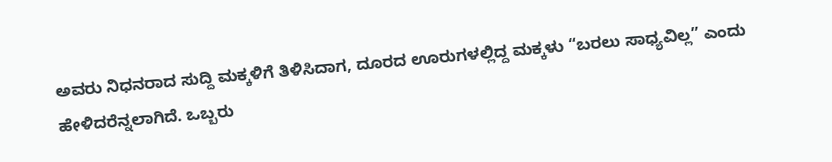ಅವರು ನಿಧನರಾದ ಸುದ್ದಿ ಮಕ್ಕಳಿಗೆ ತಿಳಿಸಿದಾಗ, ದೂರದ ಊರುಗಳಲ್ಲಿದ್ದ ಮಕ್ಕಳು “ಬರಲು ಸಾಧ್ಯವಿಲ್ಲ” ಎಂದು ಹೇಳಿದರೆನ್ನಲಾಗಿದೆ. ಒಬ್ಬರು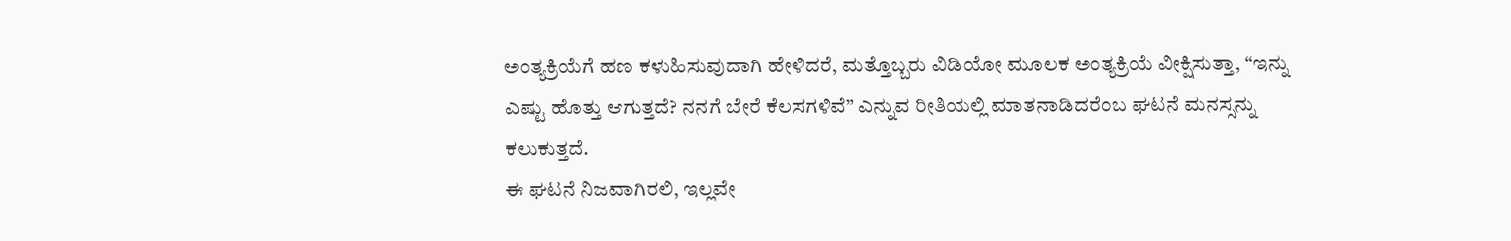ಅಂತ್ಯಕ್ರಿಯೆಗೆ ಹಣ ಕಳುಹಿಸುವುದಾಗಿ ಹೇಳಿದರೆ, ಮತ್ತೊಬ್ಬರು ವಿಡಿಯೋ ಮೂಲಕ ಅಂತ್ಯಕ್ರಿಯೆ ವೀಕ್ಷಿಸುತ್ತಾ, “ಇನ್ನು ಎಷ್ಟು ಹೊತ್ತು ಆಗುತ್ತದೆ? ನನಗೆ ಬೇರೆ ಕೆಲಸಗಳಿವೆ” ಎನ್ನುವ ರೀತಿಯಲ್ಲಿ ಮಾತನಾಡಿದರೆಂಬ ಘಟನೆ ಮನಸ್ಸನ್ನು ಕಲುಕುತ್ತದೆ.
ಈ ಘಟನೆ ನಿಜವಾಗಿರಲಿ, ಇಲ್ಲವೇ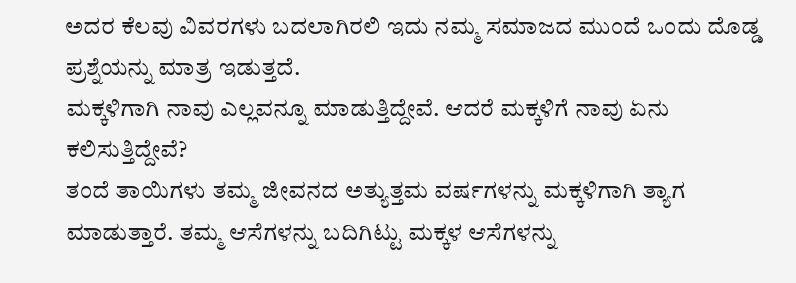ಅದರ ಕೆಲವು ವಿವರಗಳು ಬದಲಾಗಿರಲಿ ಇದು ನಮ್ಮ ಸಮಾಜದ ಮುಂದೆ ಒಂದು ದೊಡ್ಡ ಪ್ರಶ್ನೆಯನ್ನು ಮಾತ್ರ ಇಡುತ್ತದೆ.
ಮಕ್ಕಳಿಗಾಗಿ ನಾವು ಎಲ್ಲವನ್ನೂ ಮಾಡುತ್ತಿದ್ದೇವೆ. ಆದರೆ ಮಕ್ಕಳಿಗೆ ನಾವು ಏನು ಕಲಿಸುತ್ತಿದ್ದೇವೆ?
ತಂದೆ ತಾಯಿಗಳು ತಮ್ಮ ಜೀವನದ ಅತ್ಯುತ್ತಮ ವರ್ಷಗಳನ್ನು ಮಕ್ಕಳಿಗಾಗಿ ತ್ಯಾಗ ಮಾಡುತ್ತಾರೆ. ತಮ್ಮ ಆಸೆಗಳನ್ನು ಬದಿಗಿಟ್ಟು ಮಕ್ಕಳ ಆಸೆಗಳನ್ನು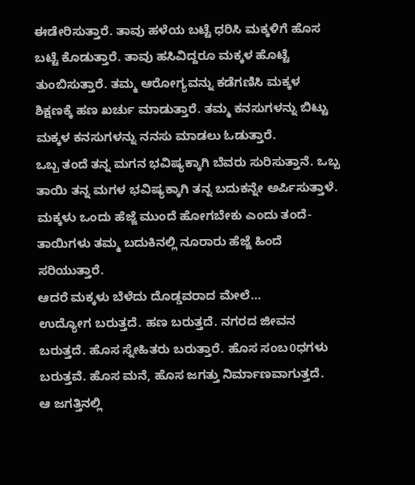ಈಡೇರಿಸುತ್ತಾರೆ. ತಾವು ಹಳೆಯ ಬಟ್ಟೆ ಧರಿಸಿ ಮಕ್ಕಳಿಗೆ ಹೊಸ ಬಟ್ಟೆ ಕೊಡುತ್ತಾರೆ. ತಾವು ಹಸಿವಿದ್ದರೂ ಮಕ್ಕಳ ಹೊಟ್ಟೆ ತುಂಬಿಸುತ್ತಾರೆ. ತಮ್ಮ ಆರೋಗ್ಯವನ್ನು ಕಡೆಗಣಿಸಿ ಮಕ್ಕಳ ಶಿಕ್ಷಣಕ್ಕೆ ಹಣ ಖರ್ಚು ಮಾಡುತ್ತಾರೆ. ತಮ್ಮ ಕನಸುಗಳನ್ನು ಬಿಟ್ಟು ಮಕ್ಕಳ ಕನಸುಗಳನ್ನು ನನಸು ಮಾಡಲು ಓಡುತ್ತಾರೆ.
ಒಬ್ಬ ತಂದೆ ತನ್ನ ಮಗನ ಭವಿಷ್ಯಕ್ಕಾಗಿ ಬೆವರು ಸುರಿಸುತ್ತಾನೆ. ಒಬ್ಬ ತಾಯಿ ತನ್ನ ಮಗಳ ಭವಿಷ್ಯಕ್ಕಾಗಿ ತನ್ನ ಬದುಕನ್ನೇ ಅರ್ಪಿಸುತ್ತಾಳೆ.
ಮಕ್ಕಳು ಒಂದು ಹೆಜ್ಜೆ ಮುಂದೆ ಹೋಗಬೇಕು ಎಂದು ತಂದೆ-ತಾಯಿಗಳು ತಮ್ಮ ಬದುಕಿನಲ್ಲಿ ನೂರಾರು ಹೆಜ್ಜೆ ಹಿಂದೆ ಸರಿಯುತ್ತಾರೆ.
ಆದರೆ ಮಕ್ಕಳು ಬೆಳೆದು ದೊಡ್ಡವರಾದ ಮೇಲೆ…
ಉದ್ಯೋಗ ಬರುತ್ತದೆ. ಹಣ ಬರುತ್ತದೆ. ನಗರದ ಜೀವನ ಬರುತ್ತದೆ. ಹೊಸ ಸ್ನೇಹಿತರು ಬರುತ್ತಾರೆ. ಹೊಸ ಸಂಬ0ಧಗಳು ಬರುತ್ತವೆ. ಹೊಸ ಮನೆ, ಹೊಸ ಜಗತ್ತು ನಿರ್ಮಾಣವಾಗುತ್ತದೆ.
ಆ ಜಗತ್ತಿನಲ್ಲಿ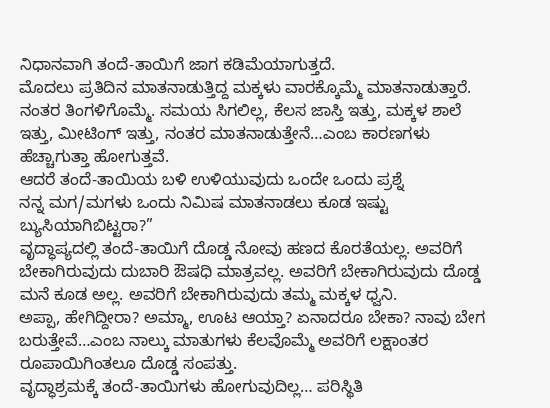ನಿಧಾನವಾಗಿ ತಂದೆ-ತಾಯಿಗೆ ಜಾಗ ಕಡಿಮೆಯಾಗುತ್ತದೆ.
ಮೊದಲು ಪ್ರತಿದಿನ ಮಾತನಾಡುತ್ತಿದ್ದ ಮಕ್ಕಳು ವಾರಕ್ಕೊಮ್ಮೆ ಮಾತನಾಡುತ್ತಾರೆ. ನಂತರ ತಿಂಗಳಿಗೊಮ್ಮೆ. ಸಮಯ ಸಿಗಲಿಲ್ಲ, ಕೆಲಸ ಜಾಸ್ತಿ ಇತ್ತು, ಮಕ್ಕಳ ಶಾಲೆ ಇತ್ತು, ಮೀಟಿಂಗ್ ಇತ್ತು, ನಂತರ ಮಾತನಾಡುತ್ತೇನೆ…ಎಂಬ ಕಾರಣಗಳು ಹೆಚ್ಚಾಗುತ್ತಾ ಹೋಗುತ್ತವೆ.
ಆದರೆ ತಂದೆ-ತಾಯಿಯ ಬಳಿ ಉಳಿಯುವುದು ಒಂದೇ ಒಂದು ಪ್ರಶ್ನೆ
ನನ್ನ ಮಗ/ಮಗಳು ಒಂದು ನಿಮಿಷ ಮಾತನಾಡಲು ಕೂಡ ಇಷ್ಟು ಬ್ಯುಸಿಯಾಗಿಬಿಟ್ಟರಾ?”
ವೃದ್ಧಾಪ್ಯದಲ್ಲಿ ತಂದೆ-ತಾಯಿಗೆ ದೊಡ್ಡ ನೋವು ಹಣದ ಕೊರತೆಯಲ್ಲ. ಅವರಿಗೆ ಬೇಕಾಗಿರುವುದು ದುಬಾರಿ ಔಷಧಿ ಮಾತ್ರವಲ್ಲ. ಅವರಿಗೆ ಬೇಕಾಗಿರುವುದು ದೊಡ್ಡ ಮನೆ ಕೂಡ ಅಲ್ಲ. ಅವರಿಗೆ ಬೇಕಾಗಿರುವುದು ತಮ್ಮ ಮಕ್ಕಳ ಧ್ವನಿ.
ಅಪ್ಪಾ, ಹೇಗಿದ್ದೀರಾ? ಅಮ್ಮಾ, ಊಟ ಆಯ್ತಾ? ಏನಾದರೂ ಬೇಕಾ? ನಾವು ಬೇಗ ಬರುತ್ತೇವೆ…ಎಂಬ ನಾಲ್ಕು ಮಾತುಗಳು ಕೆಲವೊಮ್ಮೆ ಅವರಿಗೆ ಲಕ್ಷಾಂತರ ರೂಪಾಯಿಗಿಂತಲೂ ದೊಡ್ಡ ಸಂಪತ್ತು.
ವೃದ್ಧಾಶ್ರಮಕ್ಕೆ ತಂದೆ-ತಾಯಿಗಳು ಹೋಗುವುದಿಲ್ಲ… ಪರಿಸ್ಥಿತಿ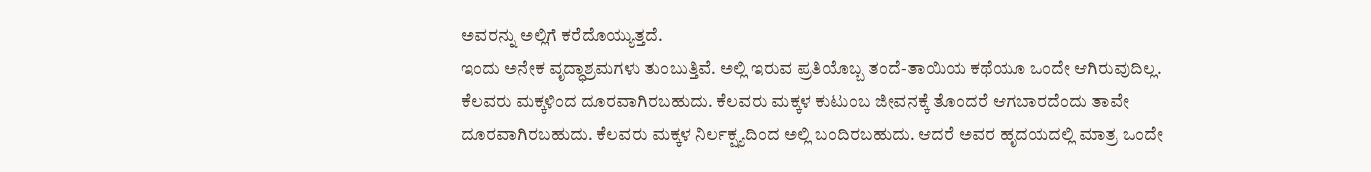ಅವರನ್ನು ಅಲ್ಲಿಗೆ ಕರೆದೊಯ್ಯುತ್ತದೆ.
ಇಂದು ಅನೇಕ ವೃದ್ಧಾಶ್ರಮಗಳು ತುಂಬುತ್ತಿವೆ. ಅಲ್ಲಿ ಇರುವ ಪ್ರತಿಯೊಬ್ಬ ತಂದೆ-ತಾಯಿಯ ಕಥೆಯೂ ಒಂದೇ ಆಗಿರುವುದಿಲ್ಲ. ಕೆಲವರು ಮಕ್ಕಳಿಂದ ದೂರವಾಗಿರಬಹುದು. ಕೆಲವರು ಮಕ್ಕಳ ಕುಟುಂಬ ಜೀವನಕ್ಕೆ ತೊಂದರೆ ಆಗಬಾರದೆಂದು ತಾವೇ ದೂರವಾಗಿರಬಹುದು. ಕೆಲವರು ಮಕ್ಕಳ ನಿರ್ಲಕ್ಷ್ಯದಿಂದ ಅಲ್ಲಿ ಬಂದಿರಬಹುದು. ಆದರೆ ಅವರ ಹೃದಯದಲ್ಲಿ ಮಾತ್ರ ಒಂದೇ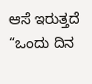ಆಸೆ ಇರುತ್ತದೆ “ಒಂದು ದಿನ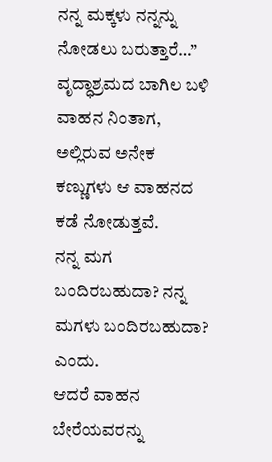ನನ್ನ ಮಕ್ಕಳು ನನ್ನನ್ನು ನೋಡಲು ಬರುತ್ತಾರೆ…”
ವೃದ್ಧಾಶ್ರಮದ ಬಾಗಿಲ ಬಳಿ ವಾಹನ ನಿಂತಾಗ, ಅಲ್ಲಿರುವ ಅನೇಕ ಕಣ್ಣುಗಳು ಆ ವಾಹನದ ಕಡೆ ನೋಡುತ್ತವೆ.
ನನ್ನ ಮಗ ಬಂದಿರಬಹುದಾ? ನನ್ನ ಮಗಳು ಬಂದಿರಬಹುದಾ? ಎಂದು.
ಆದರೆ ವಾಹನ ಬೇರೆಯವರನ್ನು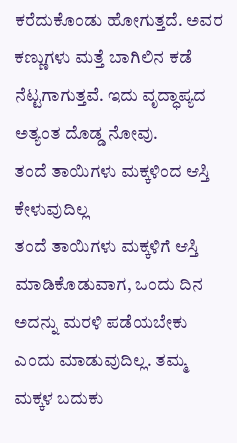ಕರೆದುಕೊಂಡು ಹೋಗುತ್ತದೆ. ಅವರ ಕಣ್ಣುಗಳು ಮತ್ತೆ ಬಾಗಿಲಿನ ಕಡೆ ನೆಟ್ಟಗಾಗುತ್ತವೆ. ಇದು ವೃದ್ಧಾಪ್ಯದ ಅತ್ಯಂತ ದೊಡ್ಡ ನೋವು.
ತಂದೆ ತಾಯಿಗಳು ಮಕ್ಕಳಿಂದ ಆಸ್ತಿ ಕೇಳುವುದಿಲ್ಲ
ತಂದೆ ತಾಯಿಗಳು ಮಕ್ಕಳಿಗೆ ಆಸ್ತಿ ಮಾಡಿಕೊಡುವಾಗ, ಒಂದು ದಿನ ಅದನ್ನು ಮರಳಿ ಪಡೆಯಬೇಕು ಎಂದು ಮಾಡುವುದಿಲ್ಲ. ತಮ್ಮ ಮಕ್ಕಳ ಬದುಕು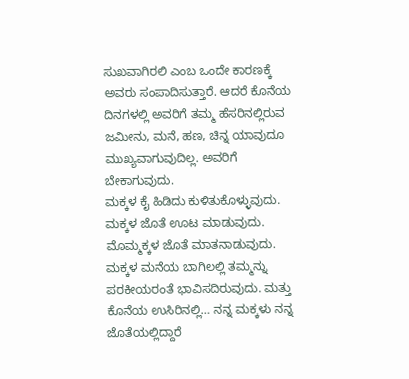ಸುಖವಾಗಿರಲಿ ಎಂಬ ಒಂದೇ ಕಾರಣಕ್ಕೆ ಅವರು ಸಂಪಾದಿಸುತ್ತಾರೆ. ಆದರೆ ಕೊನೆಯ ದಿನಗಳಲ್ಲಿ ಅವರಿಗೆ ತಮ್ಮ ಹೆಸರಿನಲ್ಲಿರುವ ಜಮೀನು, ಮನೆ, ಹಣ, ಚಿನ್ನ ಯಾವುದೂ ಮುಖ್ಯವಾಗುವುದಿಲ್ಲ. ಅವರಿಗೆ ಬೇಕಾಗುವುದು.
ಮಕ್ಕಳ ಕೈ ಹಿಡಿದು ಕುಳಿತುಕೊಳ್ಳುವುದು. ಮಕ್ಕಳ ಜೊತೆ ಊಟ ಮಾಡುವುದು. ಮೊಮ್ಮಕ್ಕಳ ಜೊತೆ ಮಾತನಾಡುವುದು. ಮಕ್ಕಳ ಮನೆಯ ಬಾಗಿಲಲ್ಲಿ ತಮ್ಮನ್ನು ಪರಕೀಯರಂತೆ ಭಾವಿಸದಿರುವುದು. ಮತ್ತು ಕೊನೆಯ ಉಸಿರಿನಲ್ಲಿ… ನನ್ನ ಮಕ್ಕಳು ನನ್ನ ಜೊತೆಯಲ್ಲಿದ್ದಾರೆ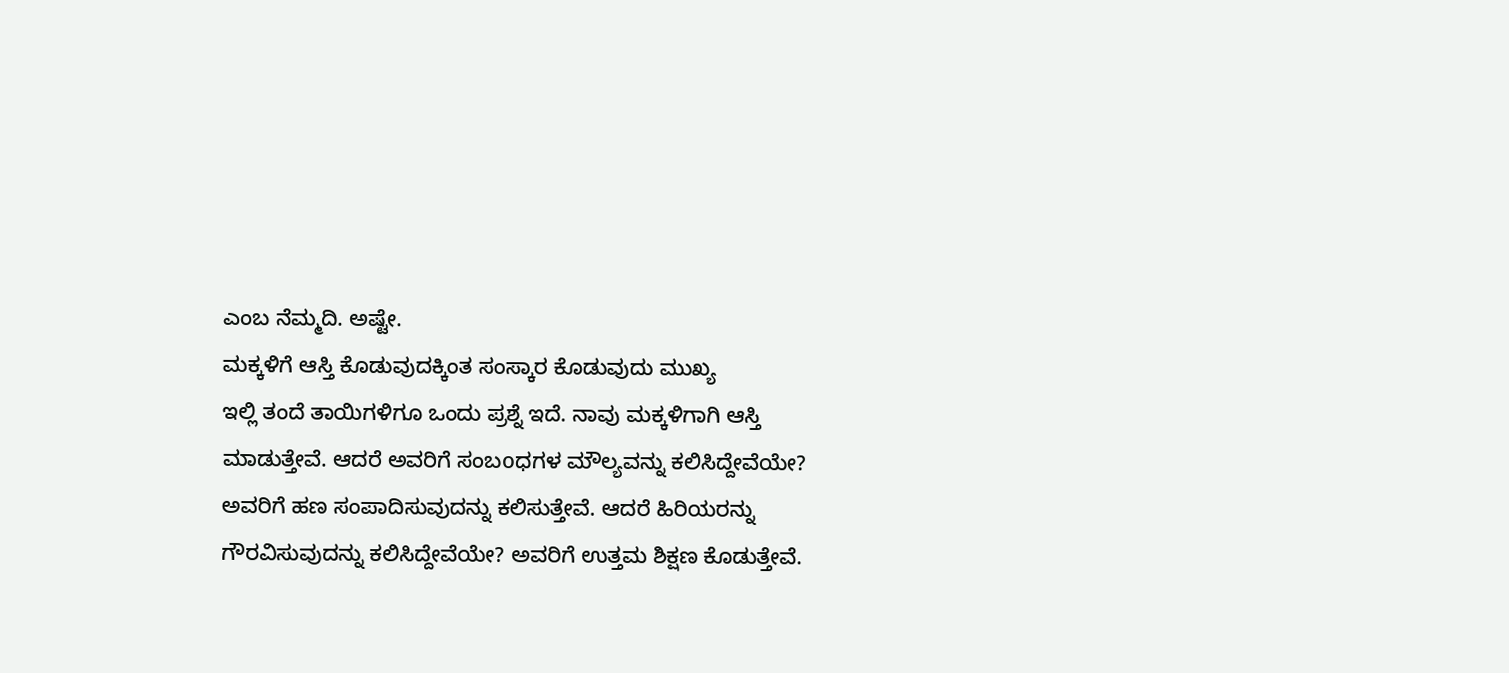ಎಂಬ ನೆಮ್ಮದಿ. ಅಷ್ಟೇ.
ಮಕ್ಕಳಿಗೆ ಆಸ್ತಿ ಕೊಡುವುದಕ್ಕಿಂತ ಸಂಸ್ಕಾರ ಕೊಡುವುದು ಮುಖ್ಯ
ಇಲ್ಲಿ ತಂದೆ ತಾಯಿಗಳಿಗೂ ಒಂದು ಪ್ರಶ್ನೆ ಇದೆ. ನಾವು ಮಕ್ಕಳಿಗಾಗಿ ಆಸ್ತಿ ಮಾಡುತ್ತೇವೆ. ಆದರೆ ಅವರಿಗೆ ಸಂಬoಧಗಳ ಮೌಲ್ಯವನ್ನು ಕಲಿಸಿದ್ದೇವೆಯೇ? ಅವರಿಗೆ ಹಣ ಸಂಪಾದಿಸುವುದನ್ನು ಕಲಿಸುತ್ತೇವೆ. ಆದರೆ ಹಿರಿಯರನ್ನು ಗೌರವಿಸುವುದನ್ನು ಕಲಿಸಿದ್ದೇವೆಯೇ? ಅವರಿಗೆ ಉತ್ತಮ ಶಿಕ್ಷಣ ಕೊಡುತ್ತೇವೆ.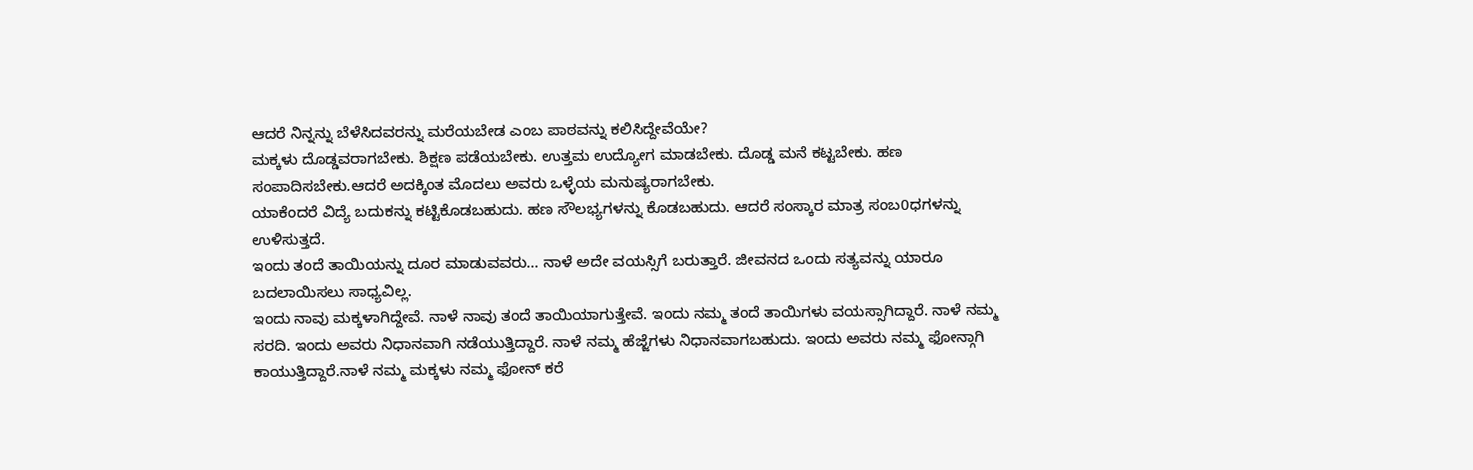ಆದರೆ ನಿನ್ನನ್ನು ಬೆಳೆಸಿದವರನ್ನು ಮರೆಯಬೇಡ ಎಂಬ ಪಾಠವನ್ನು ಕಲಿಸಿದ್ದೇವೆಯೇ?
ಮಕ್ಕಳು ದೊಡ್ಡವರಾಗಬೇಕು. ಶಿಕ್ಷಣ ಪಡೆಯಬೇಕು. ಉತ್ತಮ ಉದ್ಯೋಗ ಮಾಡಬೇಕು. ದೊಡ್ಡ ಮನೆ ಕಟ್ಟಬೇಕು. ಹಣ ಸಂಪಾದಿಸಬೇಕು.ಆದರೆ ಅದಕ್ಕಿಂತ ಮೊದಲು ಅವರು ಒಳ್ಳೆಯ ಮನುಷ್ಯರಾಗಬೇಕು.
ಯಾಕೆಂದರೆ ವಿದ್ಯೆ ಬದುಕನ್ನು ಕಟ್ಟಿಕೊಡಬಹುದು. ಹಣ ಸೌಲಭ್ಯಗಳನ್ನು ಕೊಡಬಹುದು. ಆದರೆ ಸಂಸ್ಕಾರ ಮಾತ್ರ ಸಂಬ0ಧಗಳನ್ನು ಉಳಿಸುತ್ತದೆ.
ಇಂದು ತಂದೆ ತಾಯಿಯನ್ನು ದೂರ ಮಾಡುವವರು… ನಾಳೆ ಅದೇ ವಯಸ್ಸಿಗೆ ಬರುತ್ತಾರೆ. ಜೀವನದ ಒಂದು ಸತ್ಯವನ್ನು ಯಾರೂ ಬದಲಾಯಿಸಲು ಸಾಧ್ಯವಿಲ್ಲ.
ಇಂದು ನಾವು ಮಕ್ಕಳಾಗಿದ್ದೇವೆ. ನಾಳೆ ನಾವು ತಂದೆ ತಾಯಿಯಾಗುತ್ತೇವೆ. ಇಂದು ನಮ್ಮ ತಂದೆ ತಾಯಿಗಳು ವಯಸ್ಸಾಗಿದ್ದಾರೆ. ನಾಳೆ ನಮ್ಮ ಸರದಿ. ಇಂದು ಅವರು ನಿಧಾನವಾಗಿ ನಡೆಯುತ್ತಿದ್ದಾರೆ. ನಾಳೆ ನಮ್ಮ ಹೆಜ್ಜೆಗಳು ನಿಧಾನವಾಗಬಹುದು. ಇಂದು ಅವರು ನಮ್ಮ ಫೋನ್ಗಾಗಿ ಕಾಯುತ್ತಿದ್ದಾರೆ.ನಾಳೆ ನಮ್ಮ ಮಕ್ಕಳು ನಮ್ಮ ಫೋನ್ ಕರೆ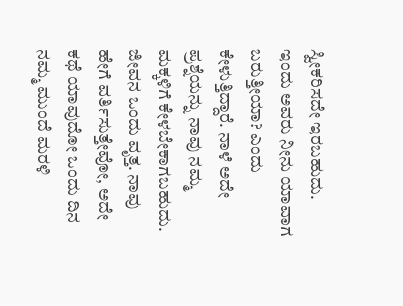ಸ್ವೀಕರಿಸದೇ ಇರಬಹುದು. ಇಂದು ಅವರು ನೀನು ಯಾವಾಗ ಬರುತ್ತೀಯಾ? ಎಂದು ಕೇಳುತ್ತಿದ್ದಾರೆ. ನಾಳೆ ಅದೇ ಪ್ರಶ್ನೆಯನ್ನು ನಾವು ನಮ್ಮ ಮಕ್ಕಳಿಗೆ ಕೇಳಬೇಕಾಗಬಹುದು.
ಜೀವನ ಒಂದು ವೃತ್ತ. ನಾವು ಹೇಗೆ ವರ್ತಿಸುತ್ತೇವೋ, ಅದೇ ಕಥೆ ಯಾವುದೋ ಒಂದು ದಿನ ನಮ್ಮ ಮುಂದೆ ಮರಳಿ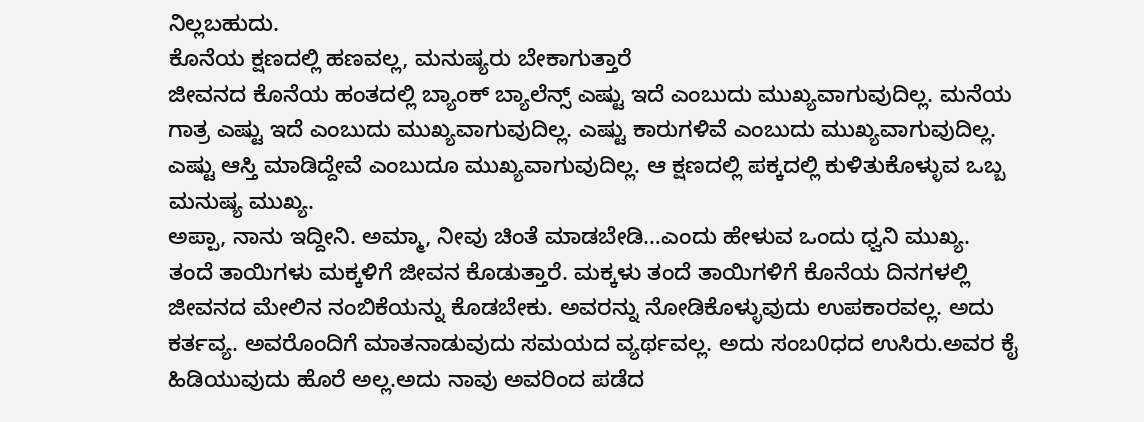ನಿಲ್ಲಬಹುದು.
ಕೊನೆಯ ಕ್ಷಣದಲ್ಲಿ ಹಣವಲ್ಲ, ಮನುಷ್ಯರು ಬೇಕಾಗುತ್ತಾರೆ
ಜೀವನದ ಕೊನೆಯ ಹಂತದಲ್ಲಿ ಬ್ಯಾಂಕ್ ಬ್ಯಾಲೆನ್ಸ್ ಎಷ್ಟು ಇದೆ ಎಂಬುದು ಮುಖ್ಯವಾಗುವುದಿಲ್ಲ. ಮನೆಯ ಗಾತ್ರ ಎಷ್ಟು ಇದೆ ಎಂಬುದು ಮುಖ್ಯವಾಗುವುದಿಲ್ಲ. ಎಷ್ಟು ಕಾರುಗಳಿವೆ ಎಂಬುದು ಮುಖ್ಯವಾಗುವುದಿಲ್ಲ. ಎಷ್ಟು ಆಸ್ತಿ ಮಾಡಿದ್ದೇವೆ ಎಂಬುದೂ ಮುಖ್ಯವಾಗುವುದಿಲ್ಲ. ಆ ಕ್ಷಣದಲ್ಲಿ ಪಕ್ಕದಲ್ಲಿ ಕುಳಿತುಕೊಳ್ಳುವ ಒಬ್ಬ ಮನುಷ್ಯ ಮುಖ್ಯ.
ಅಪ್ಪಾ, ನಾನು ಇದ್ದೀನಿ. ಅಮ್ಮಾ, ನೀವು ಚಿಂತೆ ಮಾಡಬೇಡಿ…ಎಂದು ಹೇಳುವ ಒಂದು ಧ್ವನಿ ಮುಖ್ಯ.
ತಂದೆ ತಾಯಿಗಳು ಮಕ್ಕಳಿಗೆ ಜೀವನ ಕೊಡುತ್ತಾರೆ. ಮಕ್ಕಳು ತಂದೆ ತಾಯಿಗಳಿಗೆ ಕೊನೆಯ ದಿನಗಳಲ್ಲಿ ಜೀವನದ ಮೇಲಿನ ನಂಬಿಕೆಯನ್ನು ಕೊಡಬೇಕು. ಅವರನ್ನು ನೋಡಿಕೊಳ್ಳುವುದು ಉಪಕಾರವಲ್ಲ. ಅದು ಕರ್ತವ್ಯ. ಅವರೊಂದಿಗೆ ಮಾತನಾಡುವುದು ಸಮಯದ ವ್ಯರ್ಥವಲ್ಲ. ಅದು ಸಂಬ0ಧದ ಉಸಿರು.ಅವರ ಕೈ ಹಿಡಿಯುವುದು ಹೊರೆ ಅಲ್ಲ.ಅದು ನಾವು ಅವರಿಂದ ಪಡೆದ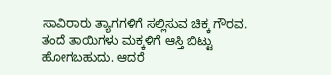ಸಾವಿರಾರು ತ್ಯಾಗಗಳಿಗೆ ಸಲ್ಲಿಸುವ ಚಿಕ್ಕ ಗೌರವ.
ತಂದೆ ತಾಯಿಗಳು ಮಕ್ಕಳಿಗೆ ಆಸ್ತಿ ಬಿಟ್ಟು ಹೋಗಬಹುದು. ಆದರೆ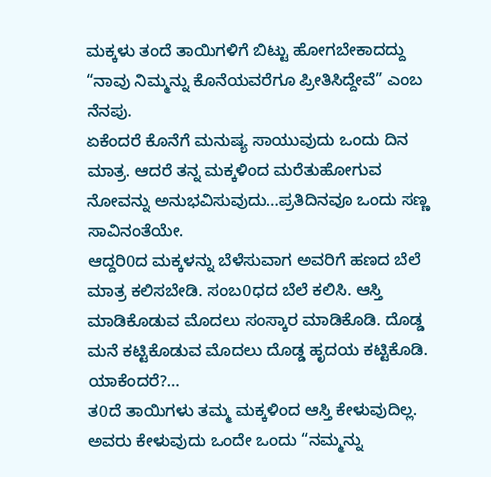ಮಕ್ಕಳು ತಂದೆ ತಾಯಿಗಳಿಗೆ ಬಿಟ್ಟು ಹೋಗಬೇಕಾದದ್ದು “ನಾವು ನಿಮ್ಮನ್ನು ಕೊನೆಯವರೆಗೂ ಪ್ರೀತಿಸಿದ್ದೇವೆ” ಎಂಬ ನೆನಪು.
ಏಕೆಂದರೆ ಕೊನೆಗೆ ಮನುಷ್ಯ ಸಾಯುವುದು ಒಂದು ದಿನ ಮಾತ್ರ. ಆದರೆ ತನ್ನ ಮಕ್ಕಳಿಂದ ಮರೆತುಹೋಗುವ ನೋವನ್ನು ಅನುಭವಿಸುವುದು…ಪ್ರತಿದಿನವೂ ಒಂದು ಸಣ್ಣ ಸಾವಿನಂತೆಯೇ.
ಆದ್ದರಿ0ದ ಮಕ್ಕಳನ್ನು ಬೆಳೆಸುವಾಗ ಅವರಿಗೆ ಹಣದ ಬೆಲೆ ಮಾತ್ರ ಕಲಿಸಬೇಡಿ. ಸಂಬ0ಧದ ಬೆಲೆ ಕಲಿಸಿ. ಆಸ್ತಿ ಮಾಡಿಕೊಡುವ ಮೊದಲು ಸಂಸ್ಕಾರ ಮಾಡಿಕೊಡಿ. ದೊಡ್ಡ ಮನೆ ಕಟ್ಟಿಕೊಡುವ ಮೊದಲು ದೊಡ್ಡ ಹೃದಯ ಕಟ್ಟಿಕೊಡಿ. ಯಾಕೆಂದರೆ?…
ತ0ದೆ ತಾಯಿಗಳು ತಮ್ಮ ಮಕ್ಕಳಿಂದ ಆಸ್ತಿ ಕೇಳುವುದಿಲ್ಲ. ಅವರು ಕೇಳುವುದು ಒಂದೇ ಒಂದು “ನಮ್ಮನ್ನು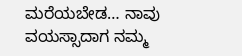ಮರೆಯಬೇಡ… ನಾವು ವಯಸ್ಸಾದಾಗ ನಮ್ಮ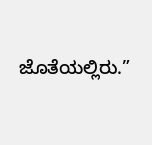ಜೊತೆಯಲ್ಲಿರು.”